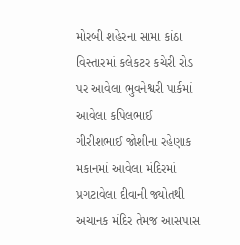મોરબી શહેરના સામા કાંઠા વિસ્તારમાં કલેકટર કચેરી રોડ પર આવેલા ભુવનેશ્વરી પાર્કમાં આવેલા કપિલભાઈ ગીરીશભાઈ જોશીના રહેણાક મકાનમાં આવેલા મંદિરમાં પ્રગટાવેલા દીવાની જ્યોતથી અચાનક મંદિર તેમજ આસપાસ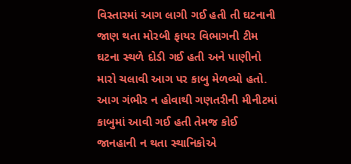વિસ્તારમાં આગ લાગી ગઈ હતી તી ઘટનાની જાણ થતા મોરબી ફાયર વિભાગની ટીમ ઘટના સ્થળે દોડી ગઈ હતી અને પાણીનો મારો ચલાવી આગ પર કાબુ મેળવ્યો હતો. આગ ગંભીર ન હોવાથી ગણતરીની મીનીટમાં કાબુમાં આવી ગઈ હતી તેમજ કોઈ જાનહાની ન થતા સ્થાનિકોએ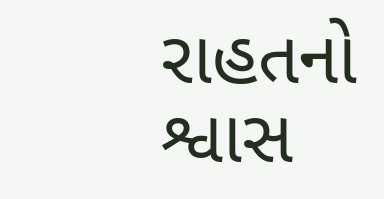રાહતનો શ્વાસ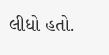લીધો હતો.